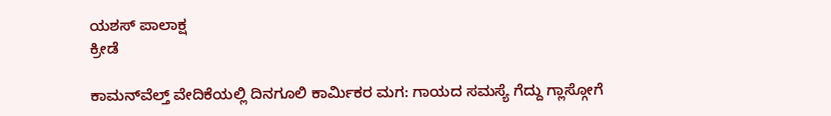ಯಶಸ್ ಪಾಲಾಕ್ಷ
ಕ್ರೀಡೆ

ಕಾಮನ್‌ವೆಲ್ತ್ ವೇದಿಕೆಯಲ್ಲಿ ದಿನಗೂಲಿ ಕಾರ್ಮಿಕರ ಮಗ: ಗಾಯದ ಸಮಸ್ಯೆ ಗೆದ್ದು ಗ್ಲಾಸ್ಗೋಗೆ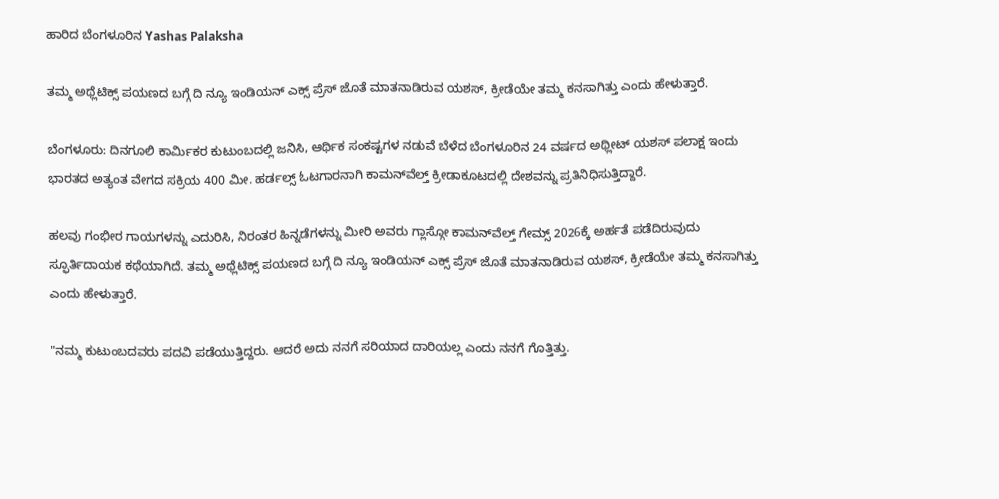ಹಾರಿದ ಬೆಂಗಳೂರಿನ Yashas Palaksha

ತಮ್ಮ ಅಥ್ಲೆಟಿಕ್ಸ್ ಪಯಣದ ಬಗ್ಗೆ ದಿ ನ್ಯೂ ಇಂಡಿಯನ್ ಎಕ್ಸ್ ಪ್ರೆಸ್ ಜೊತೆ ಮಾತನಾಡಿರುವ ಯಶಸ್, ಕ್ರೀಡೆಯೇ ತಮ್ಮ ಕನಸಾಗಿತ್ತು ಎಂದು ಹೇಳುತ್ತಾರೆ.

ಬೆಂಗಳೂರು: ದಿನಗೂಲಿ ಕಾರ್ಮಿಕರ ಕುಟುಂಬದಲ್ಲಿ ಜನಿಸಿ, ಆರ್ಥಿಕ ಸಂಕಷ್ಟಗಳ ನಡುವೆ ಬೆಳೆದ ಬೆಂಗಳೂರಿನ 24 ವರ್ಷದ ಅಥ್ಲೀಟ್ ಯಶಸ್ ಪಲಾಕ್ಷ ಇಂದು ಭಾರತದ ಅತ್ಯಂತ ವೇಗದ ಸಕ್ರಿಯ 400 ಮೀ. ಹರ್ಡಲ್ಸ್ ಓಟಗಾರನಾಗಿ ಕಾಮನ್‌ವೆಲ್ತ್ ಕ್ರೀಡಾಕೂಟದಲ್ಲಿ ದೇಶವನ್ನು ಪ್ರತಿನಿಧಿಸುತ್ತಿದ್ದಾರೆ.

ಹಲವು ಗಂಭೀರ ಗಾಯಗಳನ್ನು ಎದುರಿಸಿ, ನಿರಂತರ ಹಿನ್ನಡೆಗಳನ್ನು ಮೀರಿ ಅವರು ಗ್ಲಾಸ್ಗೋ ಕಾಮನ್‌ವೆಲ್ತ್ ಗೇಮ್ಸ್ 2026ಕ್ಕೆ ಅರ್ಹತೆ ಪಡೆದಿರುವುದು ಸ್ಫೂರ್ತಿದಾಯಕ ಕಥೆಯಾಗಿದೆ. ತಮ್ಮ ಅಥ್ಲೆಟಿಕ್ಸ್ ಪಯಣದ ಬಗ್ಗೆ ದಿ ನ್ಯೂ ಇಂಡಿಯನ್ ಎಕ್ಸ್ ಪ್ರೆಸ್ ಜೊತೆ ಮಾತನಾಡಿರುವ ಯಶಸ್, ಕ್ರೀಡೆಯೇ ತಮ್ಮ ಕನಸಾಗಿತ್ತು ಎಂದು ಹೇಳುತ್ತಾರೆ.

"ನಮ್ಮ ಕುಟುಂಬದವರು ಪದವಿ ಪಡೆಯುತ್ತಿದ್ದರು. ಆದರೆ ಅದು ನನಗೆ ಸರಿಯಾದ ದಾರಿಯಲ್ಲ ಎಂದು ನನಗೆ ಗೊತ್ತಿತ್ತು.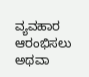ವ್ಯವಹಾರ ಆರಂಭಿಸಲು ಅಥವಾ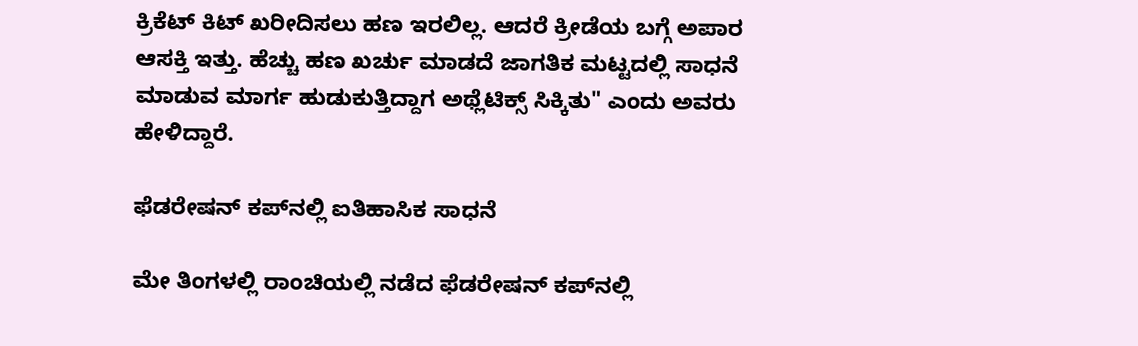ಕ್ರಿಕೆಟ್ ಕಿಟ್ ಖರೀದಿಸಲು ಹಣ ಇರಲಿಲ್ಲ. ಆದರೆ ಕ್ರೀಡೆಯ ಬಗ್ಗೆ ಅಪಾರ ಆಸಕ್ತಿ ಇತ್ತು. ಹೆಚ್ಚು ಹಣ ಖರ್ಚು ಮಾಡದೆ ಜಾಗತಿಕ ಮಟ್ಟದಲ್ಲಿ ಸಾಧನೆ ಮಾಡುವ ಮಾರ್ಗ ಹುಡುಕುತ್ತಿದ್ದಾಗ ಅಥ್ಲೆಟಿಕ್ಸ್ ಸಿಕ್ಕಿತು" ಎಂದು ಅವರು ಹೇಳಿದ್ದಾರೆ.

ಫೆಡರೇಷನ್ ಕಪ್‌ನಲ್ಲಿ ಐತಿಹಾಸಿಕ ಸಾಧನೆ

ಮೇ ತಿಂಗಳಲ್ಲಿ ರಾಂಚಿಯಲ್ಲಿ ನಡೆದ ಫೆಡರೇಷನ್ ಕಪ್‌ನಲ್ಲಿ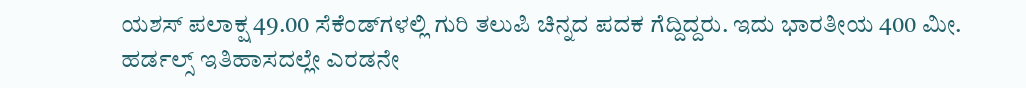ಯಶಸ್ ಪಲಾಕ್ಷ 49.00 ಸೆಕೆಂಡ್‌ಗಳಲ್ಲಿ ಗುರಿ ತಲುಪಿ ಚಿನ್ನದ ಪದಕ ಗೆದ್ದಿದ್ದರು. ಇದು ಭಾರತೀಯ 400 ಮೀ. ಹರ್ಡಲ್ಸ್ ಇತಿಹಾಸದಲ್ಲೇ ಎರಡನೇ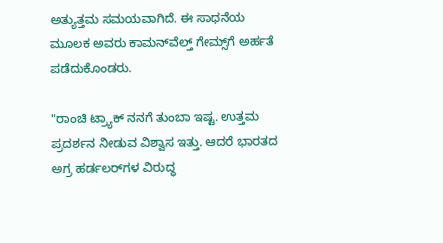ಅತ್ಯುತ್ತಮ ಸಮಯವಾಗಿದೆ. ಈ ಸಾಧನೆಯ ಮೂಲಕ ಅವರು ಕಾಮನ್‌ವೆಲ್ತ್ ಗೇಮ್ಸ್‌ಗೆ ಅರ್ಹತೆ ಪಡೆದುಕೊಂಡರು.

"ರಾಂಚಿ ಟ್ರ್ಯಾಕ್ ನನಗೆ ತುಂಬಾ ಇಷ್ಟ. ಉತ್ತಮ ಪ್ರದರ್ಶನ ನೀಡುವ ವಿಶ್ವಾಸ ಇತ್ತು. ಆದರೆ ಭಾರತದ ಅಗ್ರ ಹರ್ಡಲರ್‌ಗಳ ವಿರುದ್ಧ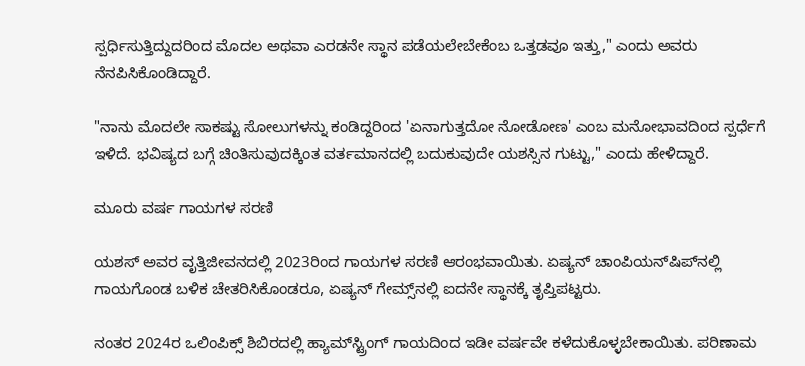ಸ್ಪರ್ಧಿಸುತ್ತಿದ್ದುದರಿಂದ ಮೊದಲ ಅಥವಾ ಎರಡನೇ ಸ್ಥಾನ ಪಡೆಯಲೇಬೇಕೆಂಬ ಒತ್ತಡವೂ ಇತ್ತು," ಎಂದು ಅವರು ನೆನಪಿಸಿಕೊಂಡಿದ್ದಾರೆ.

"ನಾನು ಮೊದಲೇ ಸಾಕಷ್ಟು ಸೋಲುಗಳನ್ನು ಕಂಡಿದ್ದರಿಂದ 'ಏನಾಗುತ್ತದೋ ನೋಡೋಣ' ಎಂಬ ಮನೋಭಾವದಿಂದ ಸ್ಪರ್ಧೆಗೆ ಇಳಿದೆ. ಭವಿಷ್ಯದ ಬಗ್ಗೆ ಚಿಂತಿಸುವುದಕ್ಕಿಂತ ವರ್ತಮಾನದಲ್ಲಿ ಬದುಕುವುದೇ ಯಶಸ್ಸಿನ ಗುಟ್ಟು," ಎಂದು ಹೇಳಿದ್ದಾರೆ.

ಮೂರು ವರ್ಷ ಗಾಯಗಳ ಸರಣಿ

ಯಶಸ್ ಅವರ ವೃತ್ತಿಜೀವನದಲ್ಲಿ 2023ರಿಂದ ಗಾಯಗಳ ಸರಣಿ ಆರಂಭವಾಯಿತು. ಏಷ್ಯನ್ ಚಾಂಪಿಯನ್‌ಷಿಪ್‌ನಲ್ಲಿ ಗಾಯಗೊಂಡ ಬಳಿಕ ಚೇತರಿಸಿಕೊಂಡರೂ, ಏಷ್ಯನ್ ಗೇಮ್ಸ್‌ನಲ್ಲಿ ಐದನೇ ಸ್ಥಾನಕ್ಕೆ ತೃಪ್ತಿಪಟ್ಟರು.

ನಂತರ 2024ರ ಒಲಿಂಪಿಕ್ಸ್ ಶಿಬಿರದಲ್ಲಿ ಹ್ಯಾಮ್‌ಸ್ಟ್ರಿಂಗ್ ಗಾಯದಿಂದ ಇಡೀ ವರ್ಷವೇ ಕಳೆದುಕೊಳ್ಳಬೇಕಾಯಿತು. ಪರಿಣಾಮ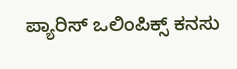ಪ್ಯಾರಿಸ್ ಒಲಿಂಪಿಕ್ಸ್ ಕನಸು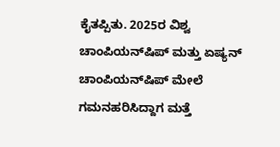ಕೈತಪ್ಪಿತು. 2025ರ ವಿಶ್ವ ಚಾಂಪಿಯನ್‌ಷಿಪ್ ಮತ್ತು ಏಷ್ಯನ್ ಚಾಂಪಿಯನ್‌ಷಿಪ್ ಮೇಲೆ ಗಮನಹರಿಸಿದ್ದಾಗ ಮತ್ತೆ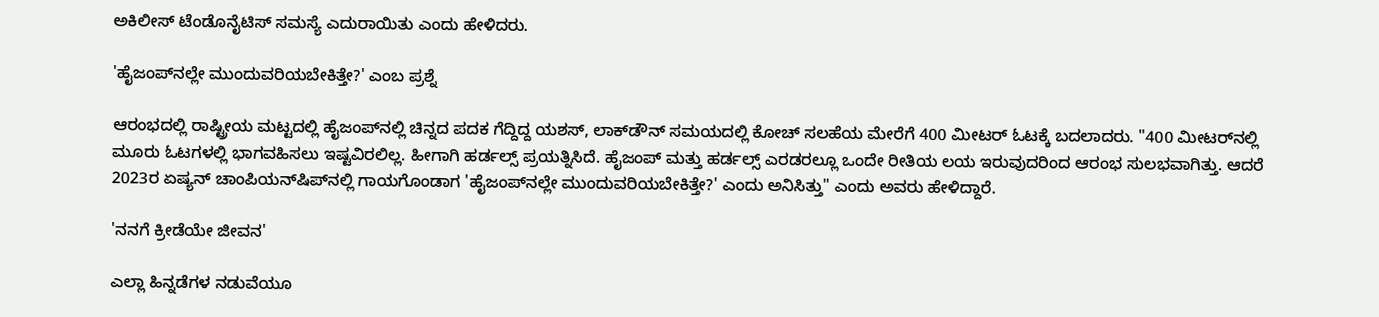ಅಕಿಲೀಸ್ ಟೆಂಡೊನೈಟಿಸ್ ಸಮಸ್ಯೆ ಎದುರಾಯಿತು ಎಂದು ಹೇಳಿದರು.

'ಹೈಜಂಪ್‌ನಲ್ಲೇ ಮುಂದುವರಿಯಬೇಕಿತ್ತೇ?' ಎಂಬ ಪ್ರಶ್ನೆ

ಆರಂಭದಲ್ಲಿ ರಾಷ್ಟ್ರೀಯ ಮಟ್ಟದಲ್ಲಿ ಹೈಜಂಪ್‌ನಲ್ಲಿ ಚಿನ್ನದ ಪದಕ ಗೆದ್ದಿದ್ದ ಯಶಸ್, ಲಾಕ್‌ಡೌನ್ ಸಮಯದಲ್ಲಿ ಕೋಚ್ ಸಲಹೆಯ ಮೇರೆಗೆ 400 ಮೀಟರ್ ಓಟಕ್ಕೆ ಬದಲಾದರು. "400 ಮೀಟರ್‌ನಲ್ಲಿ ಮೂರು ಓಟಗಳಲ್ಲಿ ಭಾಗವಹಿಸಲು ಇಷ್ಟವಿರಲಿಲ್ಲ. ಹೀಗಾಗಿ ಹರ್ಡಲ್ಸ್ ಪ್ರಯತ್ನಿಸಿದೆ. ಹೈಜಂಪ್ ಮತ್ತು ಹರ್ಡಲ್ಸ್ ಎರಡರಲ್ಲೂ ಒಂದೇ ರೀತಿಯ ಲಯ ಇರುವುದರಿಂದ ಆರಂಭ ಸುಲಭವಾಗಿತ್ತು. ಆದರೆ 2023ರ ಏಷ್ಯನ್ ಚಾಂಪಿಯನ್‌ಷಿಪ್‌ನಲ್ಲಿ ಗಾಯಗೊಂಡಾಗ 'ಹೈಜಂಪ್‌ನಲ್ಲೇ ಮುಂದುವರಿಯಬೇಕಿತ್ತೇ?' ಎಂದು ಅನಿಸಿತ್ತು" ಎಂದು ಅವರು ಹೇಳಿದ್ದಾರೆ.

'ನನಗೆ ಕ್ರೀಡೆಯೇ ಜೀವನ'

ಎಲ್ಲಾ ಹಿನ್ನಡೆಗಳ ನಡುವೆಯೂ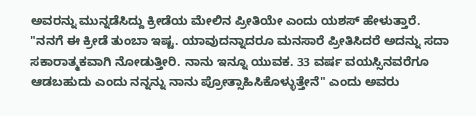ಅವರನ್ನು ಮುನ್ನಡೆಸಿದ್ದು ಕ್ರೀಡೆಯ ಮೇಲಿನ ಪ್ರೀತಿಯೇ ಎಂದು ಯಶಸ್ ಹೇಳುತ್ತಾರೆ. "ನನಗೆ ಈ ಕ್ರೀಡೆ ತುಂಬಾ ಇಷ್ಟ. ಯಾವುದನ್ನಾದರೂ ಮನಸಾರೆ ಪ್ರೀತಿಸಿದರೆ ಅದನ್ನು ಸದಾ ಸಕಾರಾತ್ಮಕವಾಗಿ ನೋಡುತ್ತೀರಿ. ನಾನು ಇನ್ನೂ ಯುವಕ. 33 ವರ್ಷ ವಯಸ್ಸಿನವರೆಗೂ ಆಡಬಹುದು ಎಂದು ನನ್ನನ್ನು ನಾನು ಪ್ರೋತ್ಸಾಹಿಸಿಕೊಳ್ಳುತ್ತೇನೆ" ಎಂದು ಅವರು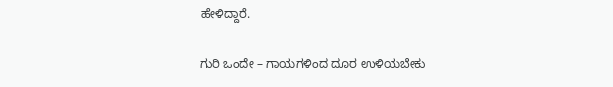ಹೇಳಿದ್ದಾರೆ.

ಗುರಿ ಒಂದೇ – ಗಾಯಗಳಿಂದ ದೂರ ಉಳಿಯಬೇಕು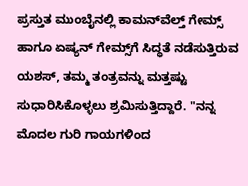ಪ್ರಸ್ತುತ ಮುಂಬೈನಲ್ಲಿ ಕಾಮನ್‌ವೆಲ್ತ್ ಗೇಮ್ಸ್ ಹಾಗೂ ಏಷ್ಯನ್ ಗೇಮ್ಸ್‌ಗೆ ಸಿದ್ಧತೆ ನಡೆಸುತ್ತಿರುವ ಯಶಸ್, ತಮ್ಮ ತಂತ್ರವನ್ನು ಮತ್ತಷ್ಟು ಸುಧಾರಿಸಿಕೊಳ್ಳಲು ಶ್ರಮಿಸುತ್ತಿದ್ದಾರೆ. "ನನ್ನ ಮೊದಲ ಗುರಿ ಗಾಯಗಳಿಂದ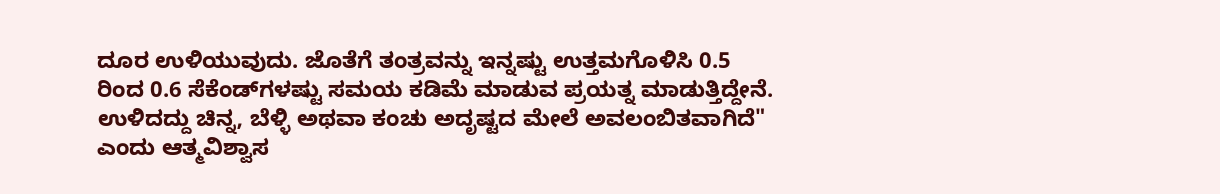ದೂರ ಉಳಿಯುವುದು. ಜೊತೆಗೆ ತಂತ್ರವನ್ನು ಇನ್ನಷ್ಟು ಉತ್ತಮಗೊಳಿಸಿ 0.5 ರಿಂದ 0.6 ಸೆಕೆಂಡ್‌ಗಳಷ್ಟು ಸಮಯ ಕಡಿಮೆ ಮಾಡುವ ಪ್ರಯತ್ನ ಮಾಡುತ್ತಿದ್ದೇನೆ. ಉಳಿದದ್ದು ಚಿನ್ನ, ಬೆಳ್ಳಿ ಅಥವಾ ಕಂಚು ಅದೃಷ್ಟದ ಮೇಲೆ ಅವಲಂಬಿತವಾಗಿದೆ" ಎಂದು ಆತ್ಮವಿಶ್ವಾಸ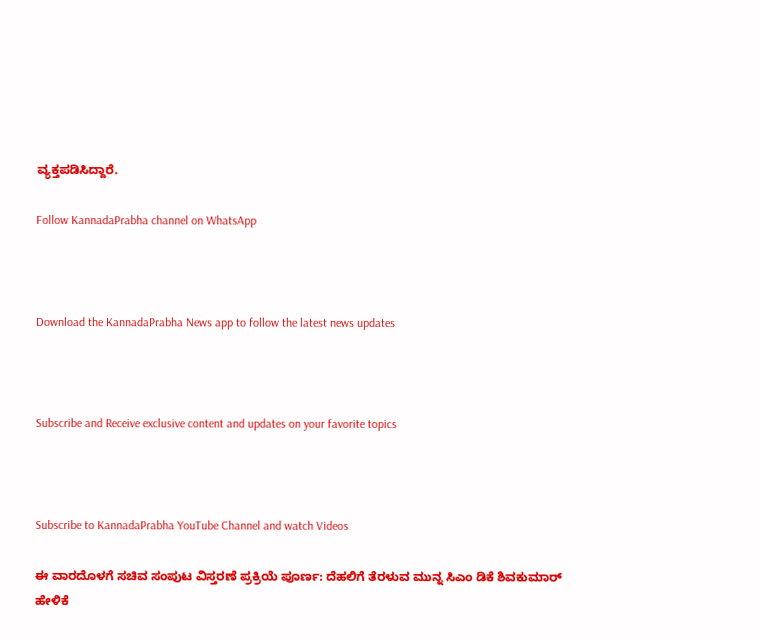ವ್ಯಕ್ತಪಡಿಸಿದ್ದಾರೆ.

Follow KannadaPrabha channel on WhatsApp



Download the KannadaPrabha News app to follow the latest news updates



Subscribe and Receive exclusive content and updates on your favorite topics



Subscribe to KannadaPrabha YouTube Channel and watch Videos

ಈ ವಾರದೊಳಗೆ ಸಚಿವ ಸಂಪುಟ ವಿಸ್ತರಣೆ ಪ್ರಕ್ರಿಯೆ ಪೂರ್ಣ: ದೆಹಲಿಗೆ ತೆರಳುವ ಮುನ್ನ ಸಿಎಂ ಡಿಕೆ ಶಿವಕುಮಾರ್ ಹೇಳಿಕೆ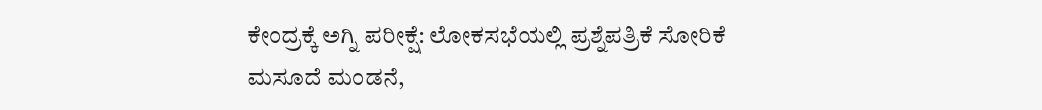ಕೇಂದ್ರಕ್ಕೆ ಅಗ್ನಿ ಪರೀಕ್ಷೆ: ಲೋಕಸಭೆಯಲ್ಲಿ ಪ್ರಶ್ನೆಪತ್ರಿಕೆ ಸೋರಿಕೆ ಮಸೂದೆ ಮಂಡನೆ,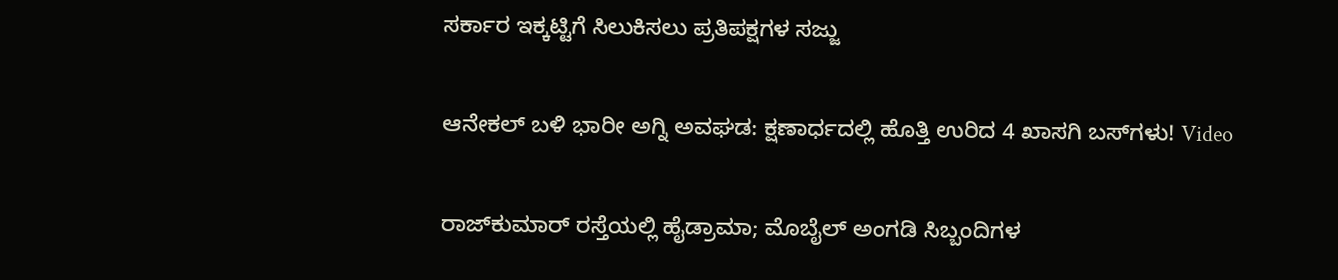ಸರ್ಕಾರ ಇಕ್ಕಟ್ಟಿಗೆ ಸಿಲುಕಿಸಲು ಪ್ರತಿಪಕ್ಷಗಳ ಸಜ್ಜು

ಆನೇಕಲ್‌ ಬಳಿ ಭಾರೀ ಅಗ್ನಿ ಅವಘಡ: ಕ್ಷಣಾರ್ಧದಲ್ಲಿ ಹೊತ್ತಿ ಉರಿದ 4 ಖಾಸಗಿ ಬಸ್‌ಗಳು! Video

ರಾಜ್‌ಕುಮಾರ್ ರಸ್ತೆಯಲ್ಲಿ ಹೈಡ್ರಾಮಾ; ಮೊಬೈಲ್ ಅಂಗಡಿ ಸಿಬ್ಬಂದಿಗಳ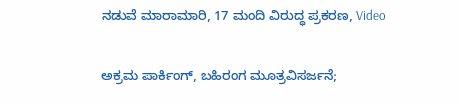ನಡುವೆ ಮಾರಾಮಾರಿ, 17 ಮಂದಿ ವಿರುದ್ಧ ಪ್ರಕರಣ, Video

ಅಕ್ರಮ ಪಾರ್ಕಿಂಗ್, ಬಹಿರಂಗ ಮೂತ್ರವಿಸರ್ಜನೆ;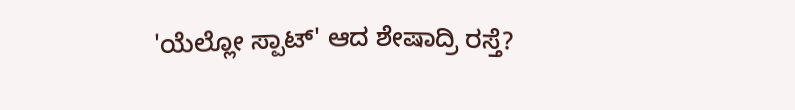'ಯೆಲ್ಲೋ ಸ್ಪಾಟ್' ಆದ ಶೇಷಾದ್ರಿ ರಸ್ತೆ?